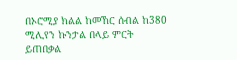በኦሮሚያ ክልል ከመኸር ሰብል ከ380 ሚሊየን ኩንታል በላይ ምርት ይጠበቃል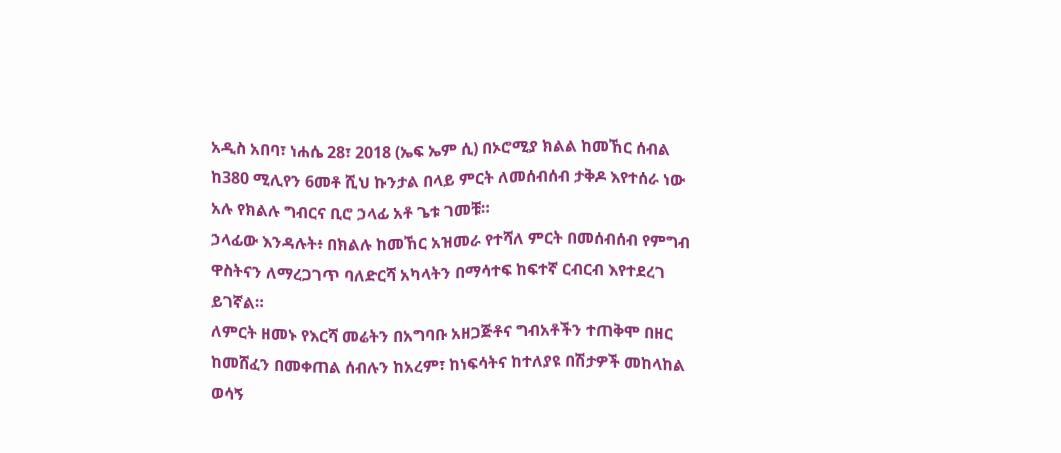አዲስ አበባ፣ ነሐሴ 28፣ 2018 (ኤፍ ኤም ሲ) በኦሮሚያ ክልል ከመኸር ሰብል ከ380 ሚሊየን 6መቶ ሺህ ኩንታል በላይ ምርት ለመሰብሰብ ታቅዶ እየተሰራ ነው አሉ የክልሉ ግብርና ቢሮ ኃላፊ አቶ ጌቱ ገመቹ።
ኃላፊው እንዳሉት፥ በክልሉ ከመኸር አዝመራ የተሻለ ምርት በመሰብሰብ የምግብ ዋስትናን ለማረጋገጥ ባለድርሻ አካላትን በማሳተፍ ከፍተኛ ርብርብ እየተደረገ ይገኛል።
ለምርት ዘመኑ የእርሻ መሬትን በአግባቡ አዘጋጅቶና ግብአቶችን ተጠቅሞ በዘር ከመሸፈን በመቀጠል ሰብሉን ከአረም፣ ከነፍሳትና ከተለያዩ በሽታዎች መከላከል ወሳኝ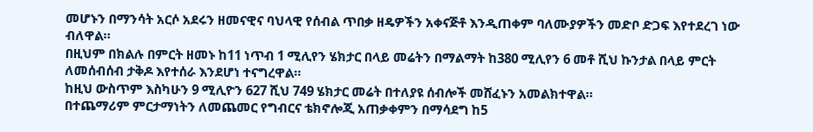መሆኑን በማንሳት አርሶ አደሩን ዘመናዊና ባህላዊ የሰብል ጥበቃ ዘዴዎችን አቀናጅቶ እንዲጠቀም ባለሙያዎችን መድቦ ድጋፍ እየተደረገ ነው ብለዋል።
በዚህም በክልሉ በምርት ዘመኑ ከ11 ነጥብ 1 ሚሊየን ሄክታር በላይ መሬትን በማልማት ከ380 ሚሊየን 6 መቶ ሺህ ኩንታል በላይ ምርት ለመሰብሰብ ታቅዶ እየተሰራ እንደሆነ ተናግረዋል።
ከዚህ ውስጥም እስካሁን 9 ሚሊዮን 627 ሺህ 749 ሄክታር መሬት በተለያዩ ሰብሎች መሸፈኑን አመልክተዋል።
በተጨማሪም ምርታማነትን ለመጨመር የግብርና ቴክኖሎጂ አጠቃቀምን በማሳደግ ከ5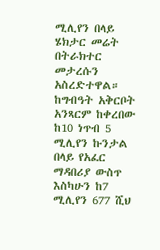ሚሊየን በላይ ሄክታር መሬት በትራክተር መታረሱን አስረድተዋል።
ከግብዓት አቅርቦት አንጻርም ከቀረበው ከ10 ነጥብ 5 ሚሊየን ኩንታል በላይ የአፈር ማዳበሪያ ውስጥ እስካሁን ከ7 ሚሊየን 677 ሺህ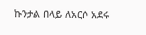ኩንታል በላይ ለአርሶ አደሩ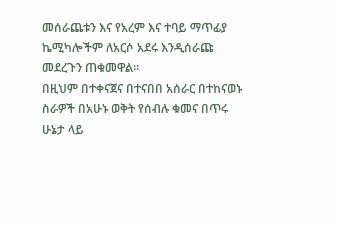መሰራጨቱን እና የአረም እና ተባይ ማጥፊያ ኬሚካሎችም ለአርሶ አደሩ እንዲሰራጩ መደረጉን ጠቁመዋል።
በዚህም በተቀናጀና በተናበበ አሰራር በተከናወኑ ስራዎች በአሁኑ ወቅት የሰብሉ ቁመና በጥሩ ሁኔታ ላይ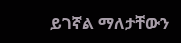ይገኛል ማለታቸውን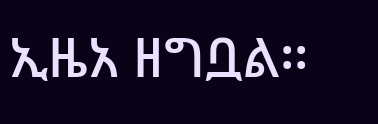ኢዜአ ዘግቧል፡፡